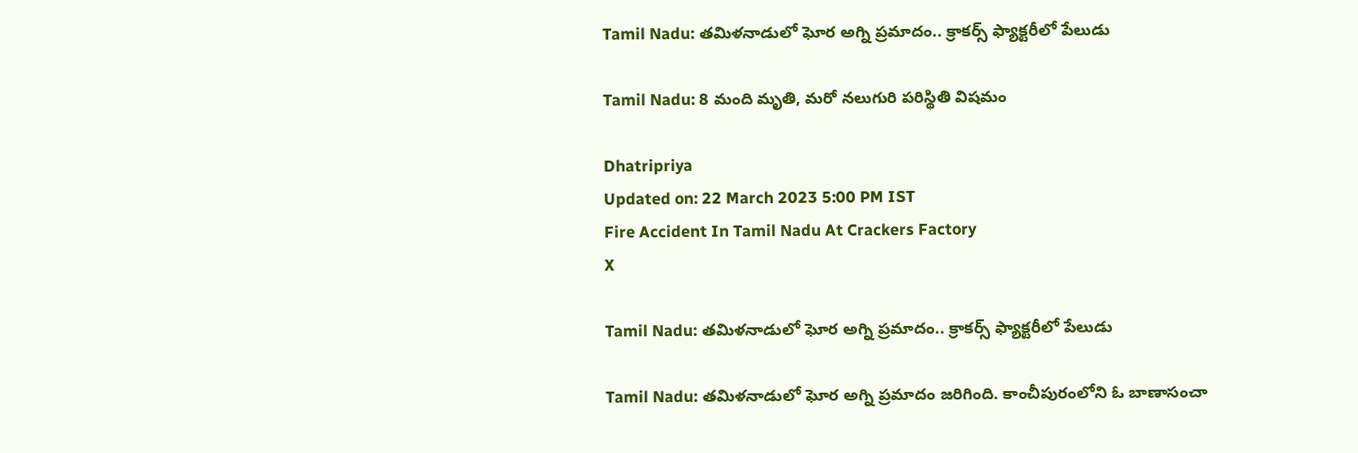Tamil Nadu: తమిళనాడులో ఘోర అగ్ని ప్రమాదం.. క్రాకర్స్ ఫ్యాక్టరీలో పేలుడు

Tamil Nadu: 8 మంది మృతి, మరో నలుగురి పరిస్థితి విషమం

Dhatripriya
Updated on: 22 March 2023 5:00 PM IST
Fire Accident In Tamil Nadu At Crackers Factory
X

Tamil Nadu: తమిళనాడులో ఘోర అగ్ని ప్రమాదం.. క్రాకర్స్ ఫ్యాక్టరీలో పేలుడు

Tamil Nadu: తమిళనాడులో ఘోర అగ్ని ప్రమాదం జరిగింది. కాంచీపురంలోని ఓ బాణాసంచా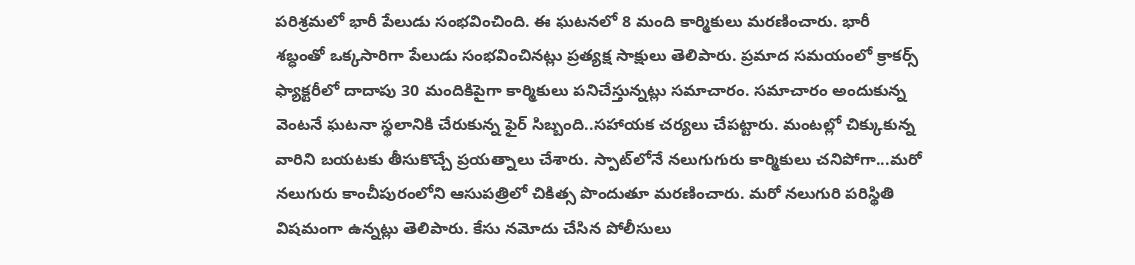పరిశ్రమలో భారీ పేలుడు సంభవించింది. ఈ ఘటనలో 8 మంది కార్మికులు మరణించారు. భారీ శబ్ధంతో ఒక్కసారిగా పేలుడు సంభవించినట్లు ప్రత్యక్ష సాక్షులు తెలిపారు. ప్రమాద సమయంలో క్రాకర్స్ ఫ్యాక్టరీలో దాదాపు 30 మందికిపైగా కార్మికులు పనిచేస్తున్నట్లు సమాచారం. సమాచారం అందుకున్న వెంటనే ఘటనా స్థలానికి చేరుకున్న ఫైర్ సిబ్బంది..సహాయక చర్యలు చేపట్టారు. మంటల్లో చిక్కుకున్న వారిని బయటకు తీసుకొచ్చే ప్రయత్నాలు చేశారు. స్పాట్‌లోనే నలుగుగురు కార్మికులు చనిపోగా...మరో నలుగురు కాంచీపురంలోని ఆసుపత్రిలో చికిత్స పొందుతూ మరణించారు. మరో నలుగురి పరిస్థితి విషమంగా ఉన్నట్లు తెలిపారు. కేసు నమోదు చేసిన పోలీసులు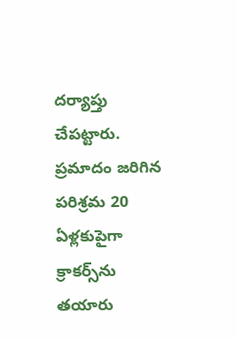దర్యాప్తు చేపట్టారు. ప్రమాదం జరిగిన పరిశ్రమ 20 ఏళ్లకుపైగా క్రాకర్స్‌ను తయారు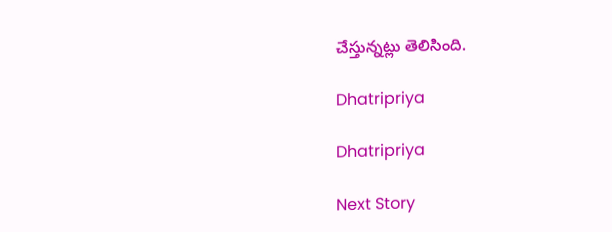చేస్తున్నట్లు తెలిసింది.

Dhatripriya

Dhatripriya

Next Story